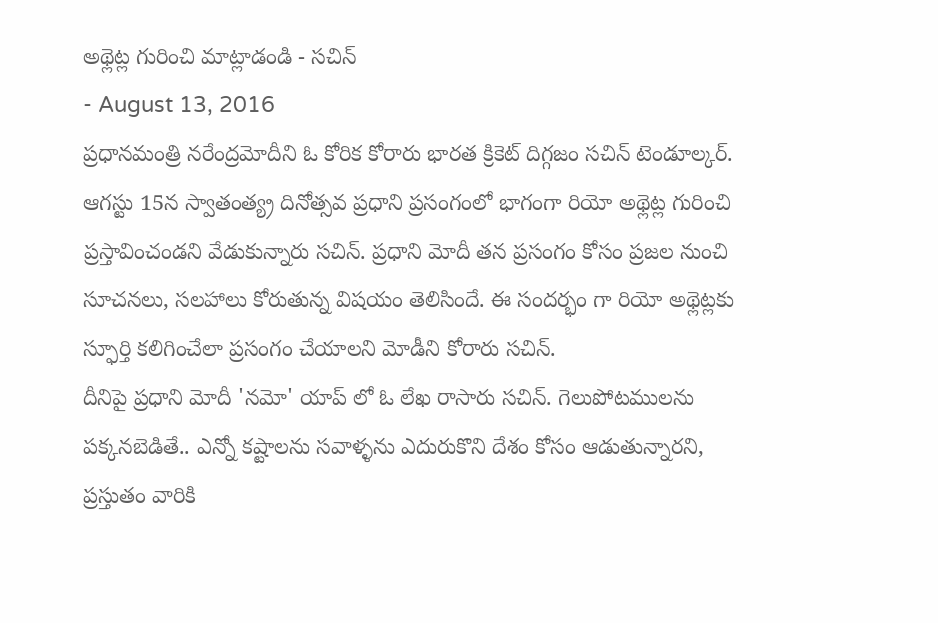అథ్లెట్ల గురించి మాట్లాడండి - సచిన్
- August 13, 2016
ప్రధానమంత్రి నరేంద్రమోదీని ఓ కోరిక కోరారు భారత క్రికెట్ దిగ్గజం సచిన్ టెండూల్కర్. ఆగస్టు 15న స్వాతంత్య్ర దినోత్సవ ప్రధాని ప్రసంగంలో భాగంగా రియో అథ్లెట్ల గురించి ప్రస్తావించండని వేడుకున్నారు సచిన్. ప్రధాని మోదీ తన ప్రసంగం కోసం ప్రజల నుంచి సూచనలు, సలహాలు కోరుతున్న విషయం తెలిసిందే. ఈ సందర్భం గా రియో అథ్లెట్లకు స్ఫూర్తి కలిగించేలా ప్రసంగం చేయాలని మోడీని కోరారు సచిన్.
దీనిపై ప్రధాని మోదీ 'నమో' యాప్ లో ఓ లేఖ రాసారు సచిన్. గెలుపోటములను పక్కనబెడితే.. ఎన్నో కష్టాలను సవాళ్ళను ఎదురుకొని దేశం కోసం ఆడుతున్నారని, ప్రస్తుతం వారికి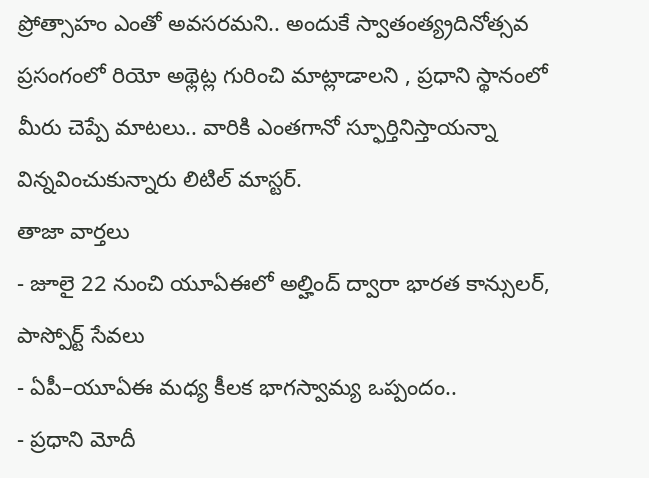ప్రోత్సాహం ఎంతో అవసరమని.. అందుకే స్వాతంత్య్రదినోత్సవ ప్రసంగంలో రియో అథ్లెట్ల గురించి మాట్లాడాలని , ప్రధాని స్థానంలో మీరు చెప్పే మాటలు.. వారికి ఎంతగానో స్ఫూర్తినిస్తాయన్నా విన్నవించుకున్నారు లిటిల్ మాస్టర్.
తాజా వార్తలు
- జూలై 22 నుంచి యూఏఈలో అల్హింద్ ద్వారా భారత కాన్సులర్, పాస్పోర్ట్ సేవలు
- ఏపీ–యూఏఈ మధ్య కీలక భాగస్వామ్య ఒప్పందం..
- ప్రధాని మోదీ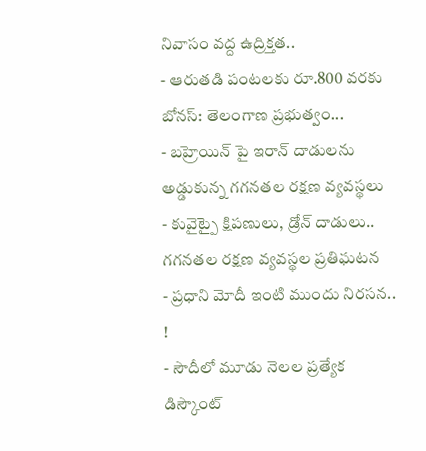నివాసం వద్ద ఉద్రిక్తత..
- ఆరుతడి పంటలకు రూ.800 వరకు బోనస్: తెలంగాణ ప్రభుత్వం...
- బహ్రెయిన్ పై ఇరాన్ దాడులను అడ్డుకున్న గగనతల రక్షణ వ్యవస్థలు
- కువైట్పై క్షిపణులు, డ్రోన్ దాడులు.. గగనతల రక్షణ వ్యవస్థల ప్రతిఘటన
- ప్రధాని మోదీ ఇంటి ముందు నిరసన.. !
- సౌదీలో మూడు నెలల ప్రత్యేక డిస్కౌంట్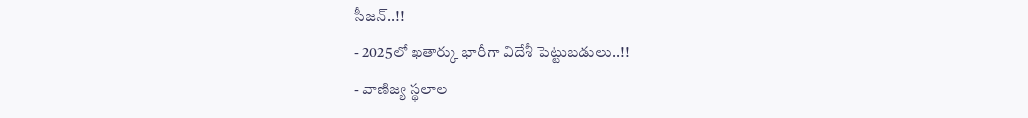సీజన్..!!
- 2025లో ఖతార్కు భారీగా విదేశీ పెట్టుబడులు..!!
- వాణిజ్య స్థలాల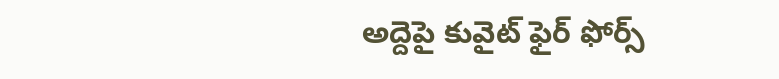అద్దెపై కువైట్ ఫైర్ ఫోర్స్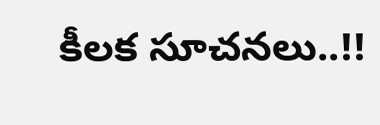కీలక సూచనలు..!!